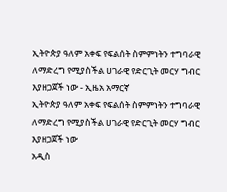ኢትዮጵያ ዓለም አቀፍ የፍልሰት ስምምነትን ተግባራዊ ለማድረግ የሚያስችል ሀገራዊ የድርጊት መርሃ ግብር እያዘጋጀች ነው - ኢዜአ አማርኛ
ኢትዮጵያ ዓለም አቀፍ የፍልሰት ስምምነትን ተግባራዊ ለማድረግ የሚያስችል ሀገራዊ የድርጊት መርሃ ግብር እያዘጋጀች ነው
አዲስ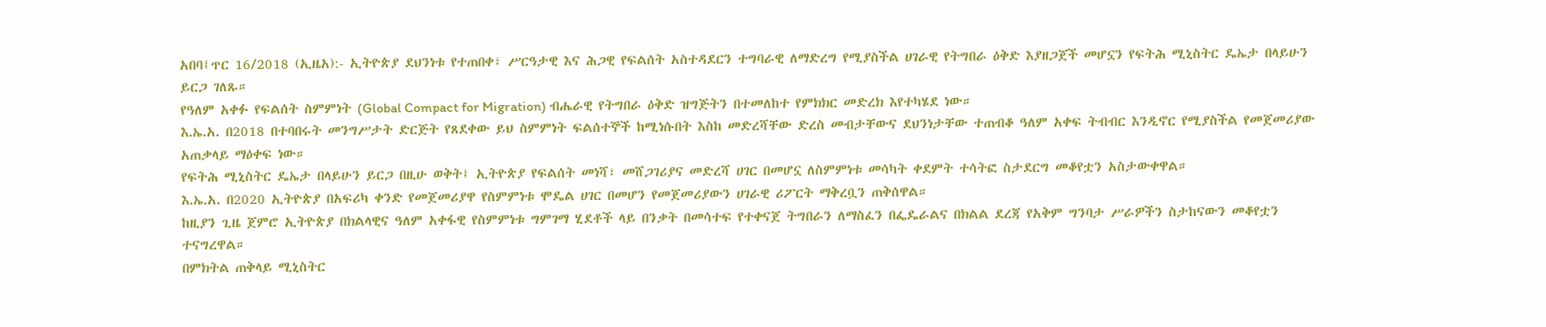አበባ፤ጥር 16/2018 (ኢዜአ):- ኢትዮጵያ ደህንነቱ የተጠበቀ፣ ሥርዓታዊ እና ሕጋዊ የፍልሰት አስተዳደርን ተግባራዊ ለማድረግ የሚያስችል ሀገራዊ የትግበራ ዕቅድ እያዘጋጀች መሆኗን የፍትሕ ሚኒስትር ዴኤታ በላይሁን ይርጋ ገለጹ።
የዓለም አቀፉ የፍልሰት ስምምነት (Global Compact for Migration) ብሔራዊ የትግበራ ዕቅድ ዝግጅትን በተመለከተ የምክክር መድረክ እየተካሄደ ነው።
እ.ኤ.አ. በ2018 በተባበሩት መንግሥታት ድርጅት የጸደቀው ይህ ስምምነት ፍልሰተኞች ከሚነሱበት እስከ መድረሻቸው ድረስ መብታቸውና ደህንነታቸው ተጠብቆ ዓለም አቀፍ ትብብር እንዲኖር የሚያስችል የመጀመሪያው አጠቃላይ ማዕቀፍ ነው።
የፍትሕ ሚኒስትር ዴኤታ በላይሁን ይርጋ በዚሁ ወቅት፤ ኢትዮጵያ የፍልሰት መነሻ፣ መሸጋገሪያና መድረሻ ሀገር በመሆኗ ለስምምነቱ መሳካት ቀደምት ተሳትፎ ስታደርግ መቆየቷን አስታውቀዋል።
እ.ኤ.አ. በ2020 ኢትዮጵያ በአፍሪካ ቀንድ የመጀመሪያዋ የስምምነቱ ሞዴል ሀገር በመሆን የመጀመሪያውን ሀገራዊ ሪፖርት ማቅረቧን ጠቅሰዋል።
ከዚያን ጊዜ ጀምሮ ኢትዮጵያ በክልላዊና ዓለም አቀፋዊ የስምምነቱ ግምገማ ሂደቶች ላይ በንቃት በመሳተፍ የተቀናጀ ትግበራን ለማስፈን በፌዴራልና በክልል ደረጃ የአቅም ግንባታ ሥራዎችን ስታከናውን መቆየቷን ተናግረዋል።
በምክትል ጠቅላይ ሚኒስትር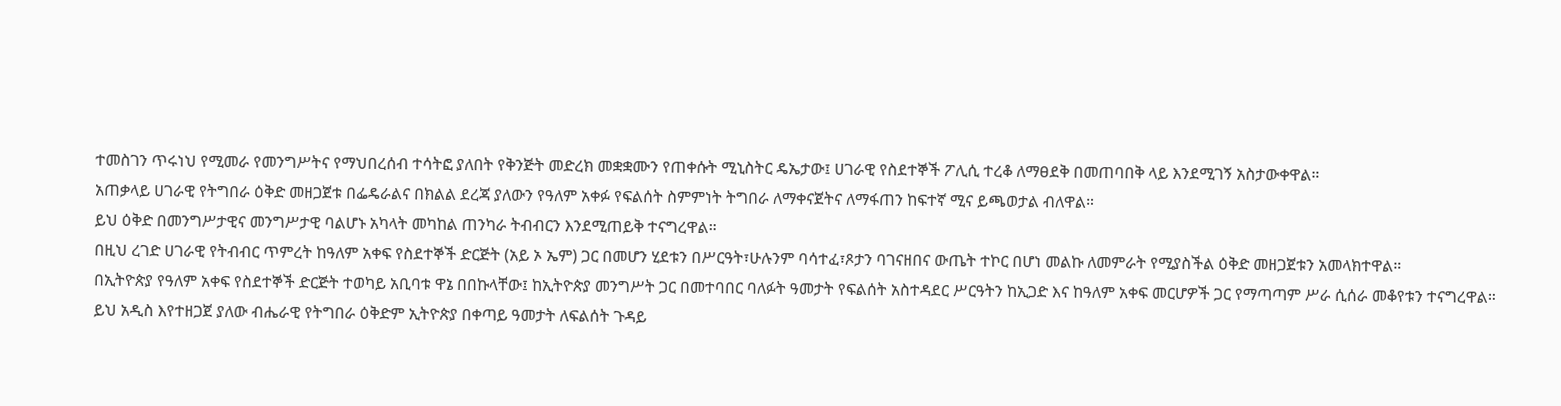ተመስገን ጥሩነህ የሚመራ የመንግሥትና የማህበረሰብ ተሳትፎ ያለበት የቅንጅት መድረክ መቋቋሙን የጠቀሱት ሚኒስትር ዴኤታው፤ ሀገራዊ የስደተኞች ፖሊሲ ተረቆ ለማፀደቅ በመጠባበቅ ላይ እንደሚገኝ አስታውቀዋል።
አጠቃላይ ሀገራዊ የትግበራ ዕቅድ መዘጋጀቱ በፌዴራልና በክልል ደረጃ ያለውን የዓለም አቀፉ የፍልሰት ስምምነት ትግበራ ለማቀናጀትና ለማፋጠን ከፍተኛ ሚና ይጫወታል ብለዋል።
ይህ ዕቅድ በመንግሥታዊና መንግሥታዊ ባልሆኑ አካላት መካከል ጠንካራ ትብብርን እንደሚጠይቅ ተናግረዋል።
በዚህ ረገድ ሀገራዊ የትብብር ጥምረት ከዓለም አቀፍ የስደተኞች ድርጅት (አይ ኦ ኤም) ጋር በመሆን ሂደቱን በሥርዓት፣ሁሉንም ባሳተፈ፣ጾታን ባገናዘበና ውጤት ተኮር በሆነ መልኩ ለመምራት የሚያስችል ዕቅድ መዘጋጀቱን አመላክተዋል።
በኢትዮጵያ የዓለም አቀፍ የስደተኞች ድርጅት ተወካይ አቢባቱ ዋኔ በበኩላቸው፤ ከኢትዮጵያ መንግሥት ጋር በመተባበር ባለፉት ዓመታት የፍልሰት አስተዳደር ሥርዓትን ከኢጋድ እና ከዓለም አቀፍ መርሆዎች ጋር የማጣጣም ሥራ ሲሰራ መቆየቱን ተናግረዋል።
ይህ አዲስ እየተዘጋጀ ያለው ብሔራዊ የትግበራ ዕቅድም ኢትዮጵያ በቀጣይ ዓመታት ለፍልሰት ጉዳይ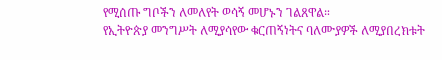የሚሰጡ ግቦችን ለመለየት ወሳኝ መሆኑን ገልጸዋል።
የኢትዮጵያ መንግሥት ለሚያሳየው ቁርጠኝነትና ባለሙያዎች ለሚያበረክቱት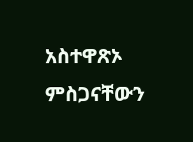አስተዋጽኦ ምስጋናቸውን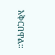አቅርበዋል።